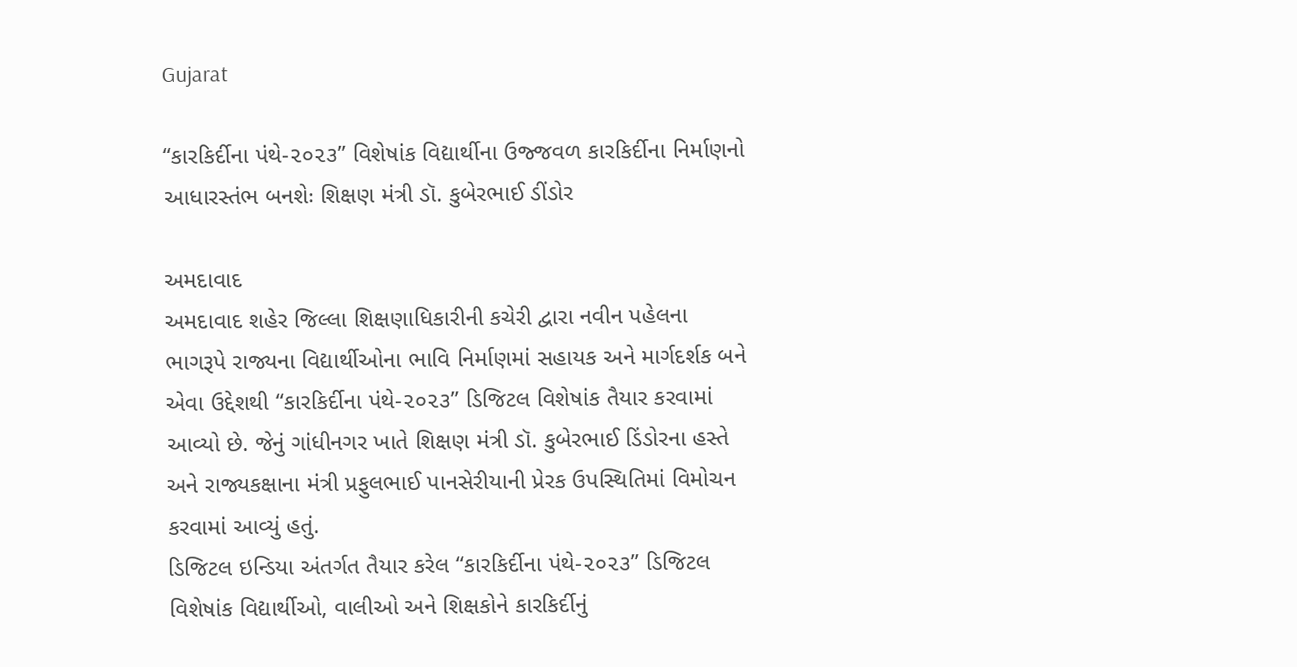Gujarat

“કારકિર્દીના પંથે-૨૦૨૩” વિશેષાંક વિદ્યાર્થીના ઉજ્જવળ કારકિર્દીના નિર્માણનો આધારસ્તંભ બનશેઃ શિક્ષણ મંત્રી ડૉ. કુબેરભાઈ ડીંડોર

અમદાવાદ
અમદાવાદ શહેર જિલ્લા શિક્ષણાધિકારીની કચેરી દ્વારા નવીન પહેલના ભાગરૂપે રાજ્યના વિદ્યાર્થીઓના ભાવિ નિર્માણમાં સહાયક અને માર્ગદર્શક બને એવા ઉદ્દેશથી “કારકિર્દીના પંથે-૨૦૨૩” ડિજિટલ વિશેષાંક તૈયાર કરવામાં આવ્યો છે. જેનું ગાંધીનગર ખાતે શિક્ષણ મંત્રી ડૉ. કુબેરભાઈ ડિંડોરના હસ્તે અને રાજ્યકક્ષાના મંત્રી પ્રફુલભાઈ પાનસેરીયાની પ્રેરક ઉપસ્થિતિમાં વિમોચન કરવામાં આવ્યું હતું.
ડિજિટલ ઇન્ડિયા અંતર્ગત તૈયાર કરેલ “કારકિર્દીના પંથે-૨૦૨૩” ડિજિટલ વિશેષાંક વિદ્યાર્થીઓ, વાલીઓ અને શિક્ષકોને કારકિર્દીનું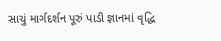સાચું માર્ગદર્શન પૂરું પાડી જ્ઞાનમાં વૃદ્ધિ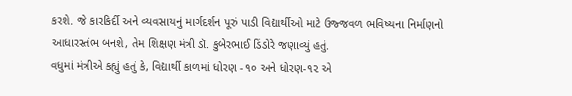કરશે. જે કારકિર્દી અને વ્યવસાયનું માર્ગદર્શન પૂરું પાડી વિદ્યાર્થીઓ માટે ઉજ્જવળ ભવિષ્યના નિર્માણનો આધારસ્તંભ બનશે, તેમ શિક્ષણ મંત્રી ડૉ. કુબેરભાઈ ડિંડોરે જણાવ્યું હતું.
વધુમાં મંત્રીએ કહ્યું હતું કે, વિદ્યાર્થી કાળમાં ધોરણ -૧૦ અને ધોરણ-૧૨ એ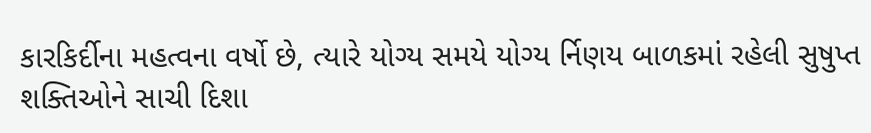કારકિર્દીના મહત્વના વર્ષો છે, ત્યારે યોગ્ય સમયે યોગ્ય ર્નિણય બાળકમાં રહેલી સુષુપ્ત શક્તિઓને સાચી દિશા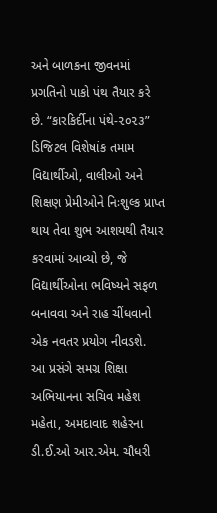અને બાળકના જીવનમાં પ્રગતિનો પાકો પંથ તૈયાર કરે છે. “કારકિર્દીના પંથે-૨૦૨૩” ડિજિટલ વિશેષાંક તમામ વિદ્યાર્થીઓ, વાલીઓ અને શિક્ષણ પ્રેમીઓને નિઃશુલ્ક પ્રાપ્ત થાય તેવા શુભ આશયથી તૈયાર કરવામાં આવ્યો છે, જે વિદ્યાર્થીઓના ભવિષ્યને સફળ બનાવવા અને રાહ ચીંધવાનો એક નવતર પ્રયોગ નીવડશે.
આ પ્રસંગે સમગ્ર શિક્ષા અભિયાનના સચિવ મહેશ મહેતા, અમદાવાદ શહેરના ડી.ઈ.ઓ આર.એમ. ચૌધરી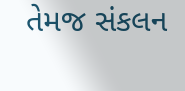તેમજ સંકલન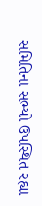સમિતિના સભ્યો ઉપસ્થિત રહ્યા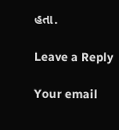હતા.

Leave a Reply

Your email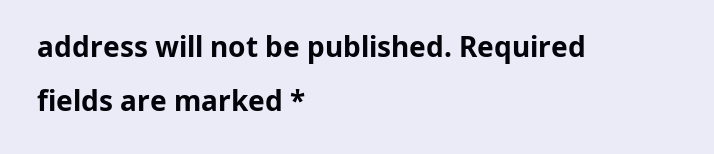address will not be published. Required fields are marked *